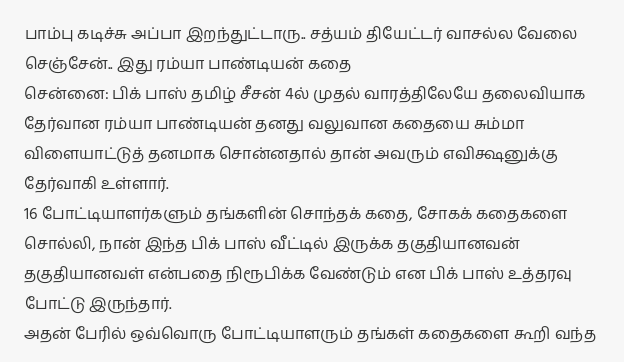பாம்பு கடிச்சு அப்பா இறந்துட்டாரு.. சத்யம் தியேட்டர் வாசல்ல வேலை செஞ்சேன்.. இது ரம்யா பாண்டியன் கதை
சென்னை: பிக் பாஸ் தமிழ் சீசன் 4ல் முதல் வாரத்திலேயே தலைவியாக தேர்வான ரம்யா பாண்டியன் தனது வலுவான கதையை சும்மா விளையாட்டுத் தனமாக சொன்னதால் தான் அவரும் எவிக்ஷனுக்கு தேர்வாகி உள்ளார்.
16 போட்டியாளர்களும் தங்களின் சொந்தக் கதை, சோகக் கதைகளை சொல்லி, நான் இந்த பிக் பாஸ் வீட்டில் இருக்க தகுதியானவன் தகுதியானவள் என்பதை நிரூபிக்க வேண்டும் என பிக் பாஸ் உத்தரவு போட்டு இருந்தார்.
அதன் பேரில் ஒவ்வொரு போட்டியாளரும் தங்கள் கதைகளை கூறி வந்த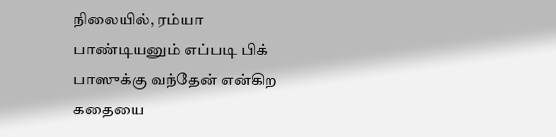நிலையில், ரம்யா பாண்டியனும் எப்படி பிக் பாஸுக்கு வந்தேன் என்கிற கதையை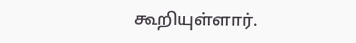கூறியுள்ளார்.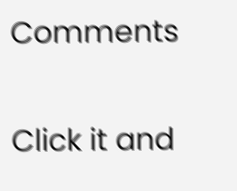Comments


Click it and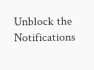Unblock the Notifications